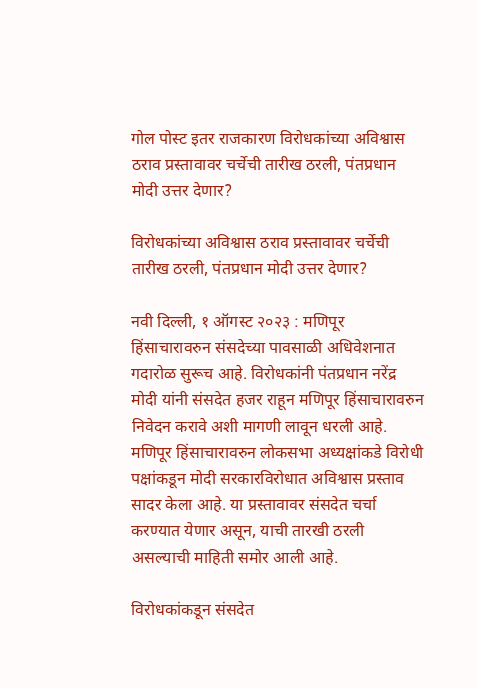गोल पोस्ट इतर राजकारण विरोधकांच्या अविश्वास ठराव प्रस्तावावर चर्चेची तारीख ठरली, पंतप्रधान मोदी उत्तर देणार?

विरोधकांच्या अविश्वास ठराव प्रस्तावावर चर्चेची तारीख ठरली, पंतप्रधान मोदी उत्तर देणार?

नवी दिल्ली, १ ऑगस्ट २०२३ : मणिपूर हिंसाचारावरुन संसदेच्या पावसाळी अधिवेशनात गदारोळ सुरूच आहे. विरोधकांनी पंतप्रधान नरेंद्र मोदी यांनी संसदेत हजर राहून मणिपूर हिंसाचारावरुन निवेदन करावे अशी मागणी लावून धरली आहे. मणिपूर हिंसाचारावरुन लोकसभा अध्यक्षांकडे विरोधी पक्षांकडून मोदी सरकारविरोधात अविश्वास प्रस्ताव सादर केला आहे. या प्रस्तावावर संसदेत चर्चा करण्यात येणार असून, याची तारखी ठरली असल्याची माहिती समोर आली आहे.

विरोधकांकडून संसदेत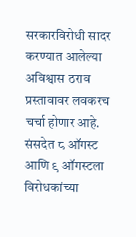सरकारविरोधी सादर करण्यात आलेल्या अविश्वास ठराव प्रस्तावावर लवकरच चर्चा होणार आहे. संसदेत ८ ऑगस्ट आणि ९ ऑगस्टला विरोधकांच्या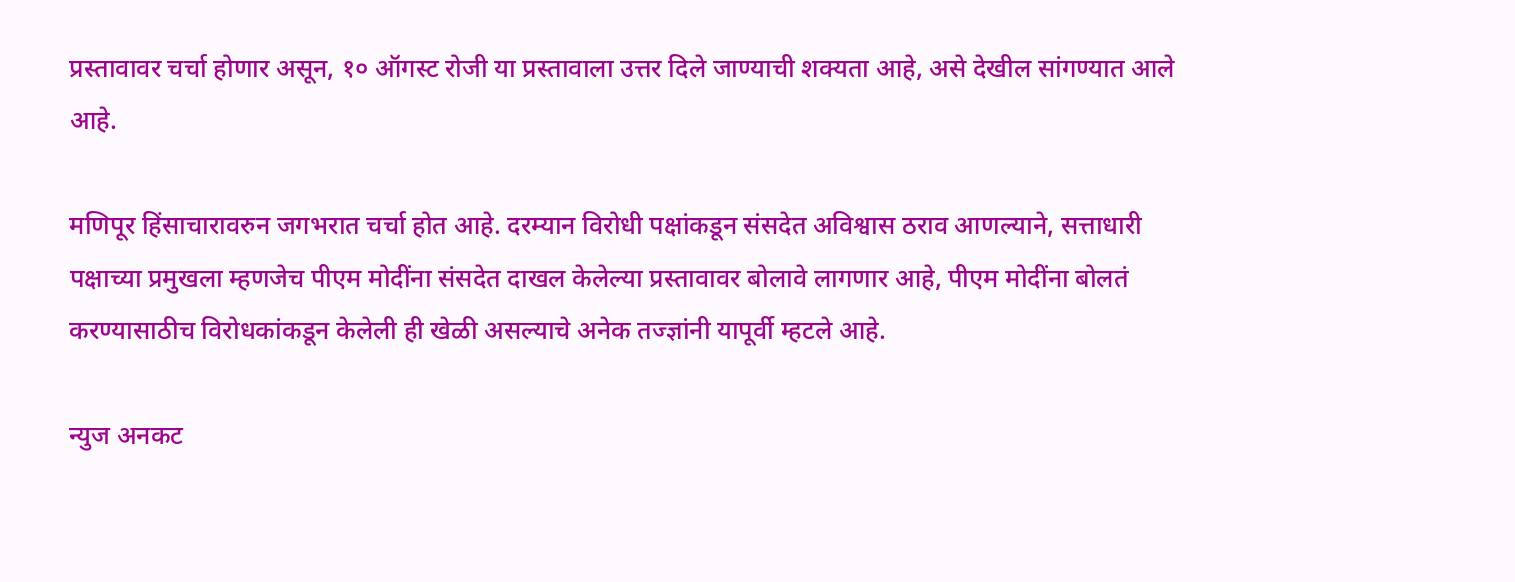प्रस्तावावर चर्चा होणार असून, १० ऑगस्ट रोजी या प्रस्तावाला उत्तर दिले जाण्याची शक्यता आहे, असे देखील सांगण्यात आले आहे.

मणिपूर हिंसाचारावरुन जगभरात चर्चा होत आहे. दरम्यान विरोधी पक्षांकडून संसदेत अविश्वास ठराव आणल्याने, सत्ताधारी पक्षाच्या प्रमुखला म्हणजेच पीएम मोदींना संसदेत दाखल केलेल्या प्रस्तावावर बोलावे लागणार आहे, पीएम मोदींना बोलतं करण्यासाठीच विरोधकांकडून केलेली ही खेळी असल्याचे अनेक तज्ज्ञांनी यापूर्वी म्हटले आहे.

न्युज अनकट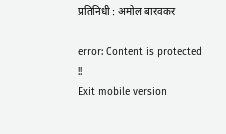प्रतिनिधी : अमोल बारवकर

error: Content is protected !!
Exit mobile version